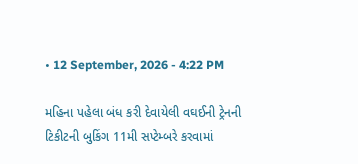• 12 September, 2026 - 4:22 PM

મહિના પહેલા બંધ કરી દેવાયેલી વઘઈની ટ્રેનની ટિકીટની બુકિંગ 11મી સપ્ટેમ્બરે કરવામાં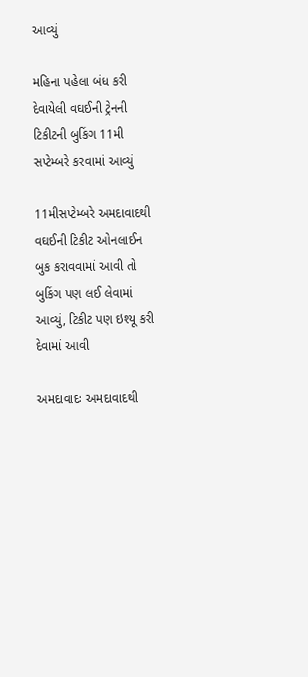આવ્યું

મહિના પહેલા બંધ કરી દેવાયેલી વઘઈની ટ્રેનની ટિકીટની બુકિંગ 11મી સપ્ટેમ્બરે કરવામાં આવ્યું

11મીસપ્ટેમ્બરે અમદાવાદથી વઘઈની ટિકીટ ઓનલાઈન બુક કરાવવામાં આવી તો બુકિંગ પણ લઈ લેવામાં આવ્યું, ટિકીટ પણ ઇશ્યૂ કરી દેવામાં આવી

અમદાવાદઃ અમદાવાદથી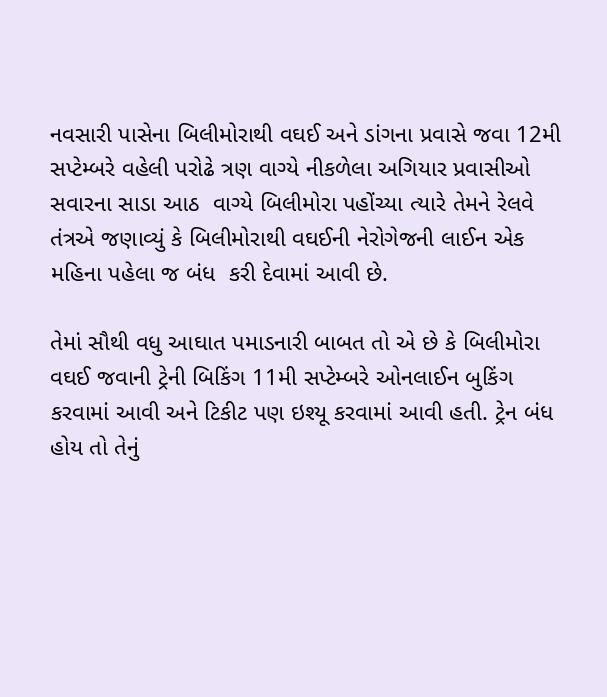નવસારી પાસેના બિલીમોરાથી વઘઈ અને ડાંગના પ્રવાસે જવા 12મી સપ્ટેમ્બરે વહેલી પરોઢે ત્રણ વાગ્યે નીકળેલા અગિયાર પ્રવાસીઓ સવારના સાડા આઠ  વાગ્યે બિલીમોરા પહોંચ્યા ત્યારે તેમને રેલવે તંત્રએ જણાવ્યું કે બિલીમોરાથી વઘઈની નેરોગેજની લાઈન એક મહિના પહેલા જ બંધ  કરી દેવામાં આવી છે.

તેમાં સૌથી વધુ આઘાત પમાડનારી બાબત તો એ છે કે બિલીમોરા વઘઈ જવાની ટ્રેની બિકિંગ 11મી સપ્ટેમ્બરે ઓનલાઈન બુકિંગ કરવામાં આવી અને ટિકીટ પણ ઇશ્યૂ કરવામાં આવી હતી. ટ્રેન બંધ હોય તો તેનું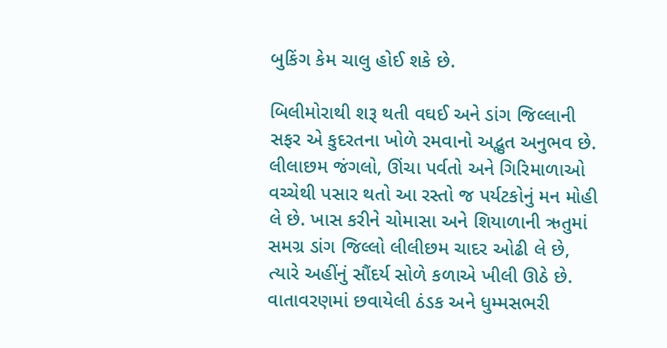બુકિંગ કેમ ચાલુ હોઈ શકે છે.

બિલીમોરાથી શરૂ થતી વઘઈ અને ડાંગ જિલ્લાની સફર એ કુદરતના ખોળે રમવાનો અદ્ભુત અનુભવ છે. લીલાછમ જંગલો, ઊંચા પર્વતો અને ગિરિમાળાઓ વચ્ચેથી પસાર થતો આ રસ્તો જ પર્યટકોનું મન મોહી લે છે. ખાસ કરીને ચોમાસા અને શિયાળાની ઋતુમાં સમગ્ર ડાંગ જિલ્લો લીલીછમ ચાદર ઓઢી લે છે, ત્યારે અહીંનું સૌંદર્ય સોળે કળાએ ખીલી ઊઠે છે. વાતાવરણમાં છવાયેલી ઠંડક અને ધુમ્મસભરી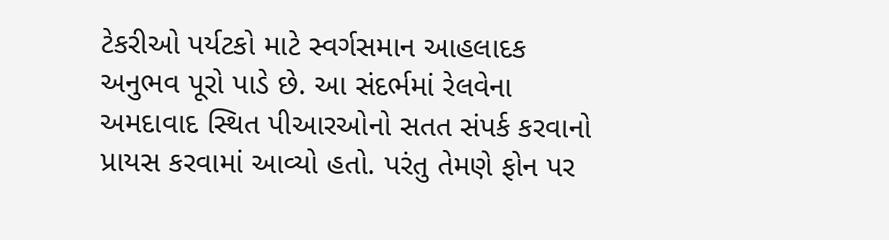ટેકરીઓ પર્યટકો માટે સ્વર્ગસમાન આહલાદક અનુભવ પૂરો પાડે છે. આ સંદર્ભમાં રેલવેના અમદાવાદ સ્થિત પીઆરઓનો સતત સંપર્ક કરવાનો પ્રાયસ કરવામાં આવ્યો હતો. પરંતુ તેમણે ફોન પર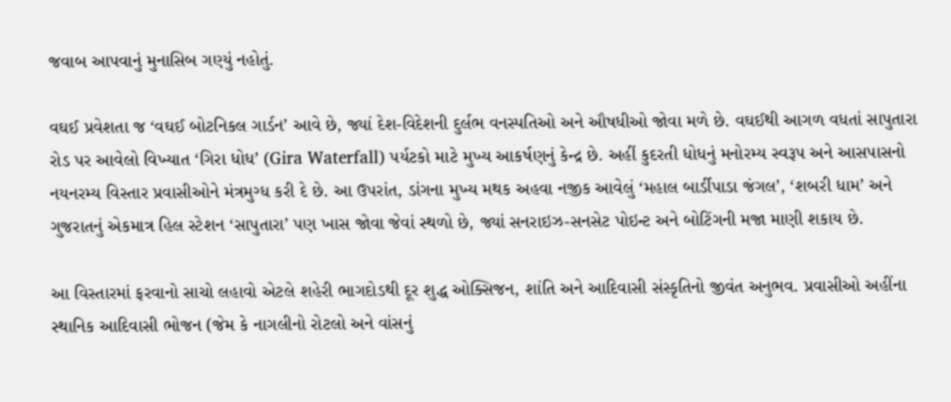જવાબ આપવાનું મુનાસિબ ગણ્યું નહોતું.

વઘઈ પ્રવેશતા જ ‘વઘઈ બોટનિકલ ગાર્ડન’ આવે છે, જ્યાં દેશ-વિદેશની દુર્લભ વનસ્પતિઓ અને ઔષધીઓ જોવા મળે છે. વઘઈથી આગળ વધતાં સાપુતારા રોડ પર આવેલો વિખ્યાત ‘ગિરા ધોધ’ (Gira Waterfall) પર્યટકો માટે મુખ્ય આકર્ષણનું કેન્દ્ર છે. અહીં કુદરતી ધોધનું મનોરમ્ય સ્વરૂપ અને આસપાસનો નયનરમ્ય વિસ્તાર પ્રવાસીઓને મંત્રમુગ્ધ કરી દે છે. આ ઉપરાંત, ડાંગના મુખ્ય મથક અહવા નજીક આવેલું ‘મહાલ બાર્ડીપાડા જંગલ’, ‘શબરી ધામ’ અને ગુજરાતનું એકમાત્ર હિલ સ્ટેશન ‘સાપુતારા’ પણ ખાસ જોવા જેવાં સ્થળો છે, જ્યાં સનરાઇઝ-સનસેટ પોઇન્ટ અને બોટિંગની મજા માણી શકાય છે.

આ વિસ્તારમાં ફરવાનો સાચો લહાવો એટલે શહેરી ભાગદોડથી દૂર શુદ્ધ ઓક્સિજન, શાંતિ અને આદિવાસી સંસ્કૃતિનો જીવંત અનુભવ. પ્રવાસીઓ અહીંના સ્થાનિક આદિવાસી ભોજન (જેમ કે નાગલીનો રોટલો અને વાંસનું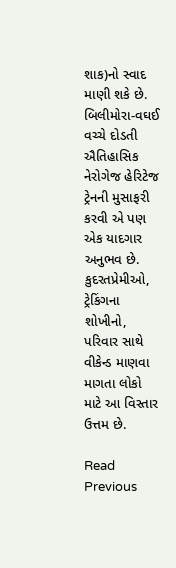શાક)નો સ્વાદ માણી શકે છે. બિલીમોરા-વઘઈ વચ્ચે દોડતી ઐતિહાસિક નેરોગેજ હેરિટેજ ટ્રેનની મુસાફરી કરવી એ પણ એક યાદગાર અનુભવ છે. કુદરતપ્રેમીઓ, ટ્રેકિંગના શોખીનો, પરિવાર સાથે વીકેન્ડ માણવા માગતા લોકો માટે આ વિસ્તાર ઉત્તમ છે.

Read Previous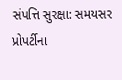સંપત્તિ સુરક્ષા: સમયસર પ્રોપર્ટીના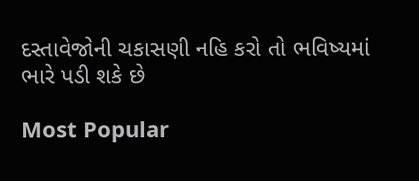દસ્તાવેજોની ચકાસણી નહિ કરો તો ભવિષ્યમાં ભારે પડી શકે છે

Most Popular